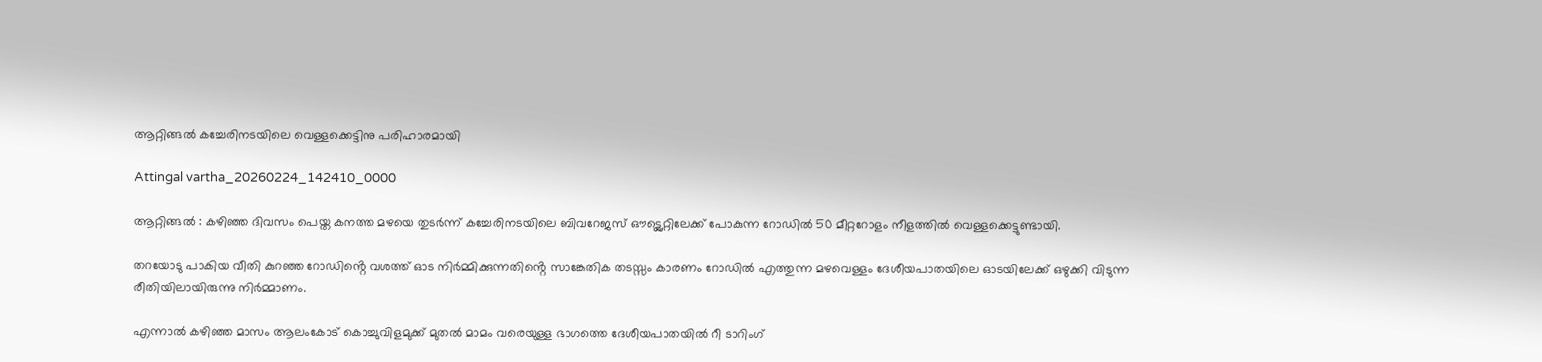ആറ്റിങ്ങൽ കച്ചേരിനടയിലെ വെള്ളക്കെട്ടിനു പരിഹാരമായി

Attingal vartha_20260224_142410_0000

ആറ്റിങ്ങൽ : കഴിഞ്ഞ ദിവസം പെയ്ത കനത്ത മഴയെ തുടർന്ന് കച്ചേരിനടയിലെ ബിവറേജസ് ഔട്ട്ലെറ്റിലേക്ക് പോകുന്ന റോഡിൽ 50 മീറ്ററോളം നീളത്തിൽ വെള്ളക്കെട്ടുണ്ടായി.

തറയോടു പാകിയ വീതി കുറഞ്ഞ റോഡിൻ്റെ വശത്ത് ഓട നിർമ്മിക്കുന്നതിൻ്റെ സാങ്കേതിക തടസ്സം കാരണം റോഡിൽ എത്തുന്ന മഴവെള്ളം ദേശീയപാതയിലെ ഓടയിലേക്ക് ഒഴുക്കി വിടുന്ന രീതിയിലായിരുന്നു നിർമ്മാണം.

എന്നാൽ കഴിഞ്ഞ മാസം ആലംകോട് കൊച്ചുവിളമുക്ക് മുതൽ മാമം വരെയുള്ള ഭാഗത്തെ ദേശീയപാതയിൽ റീ ടാറിംഗ്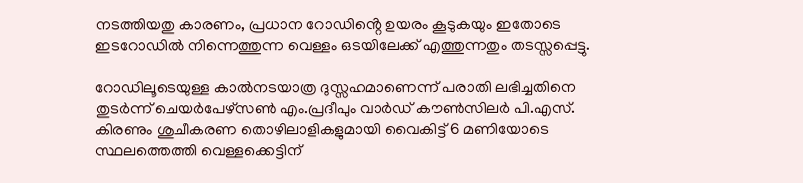നടത്തിയതു കാരണം, പ്രധാന റോഡിൻ്റെ ഉയരം കൂടുകയും ഇതോടെ ഇടറോഡിൽ നിന്നെത്തുന്ന വെള്ളം ഒടയിലേക്ക് എത്തുന്നതും തടസ്സപ്പെട്ടു.

റോഡിലൂടെയുള്ള കാൽനടയാത്ര ദുസ്സഹമാണെന്ന് പരാതി ലഭിച്ചതിനെ തുടർന്ന് ചെയർപേഴ്സൺ എം.പ്രദീപും വാർഡ് കൗൺസിലർ പി.എസ്. കിരണും ശുചീകരണ തൊഴിലാളികളുമായി വൈകിട്ട് 6 മണിയോടെ സ്ഥലത്തെത്തി വെള്ളക്കെട്ടിന്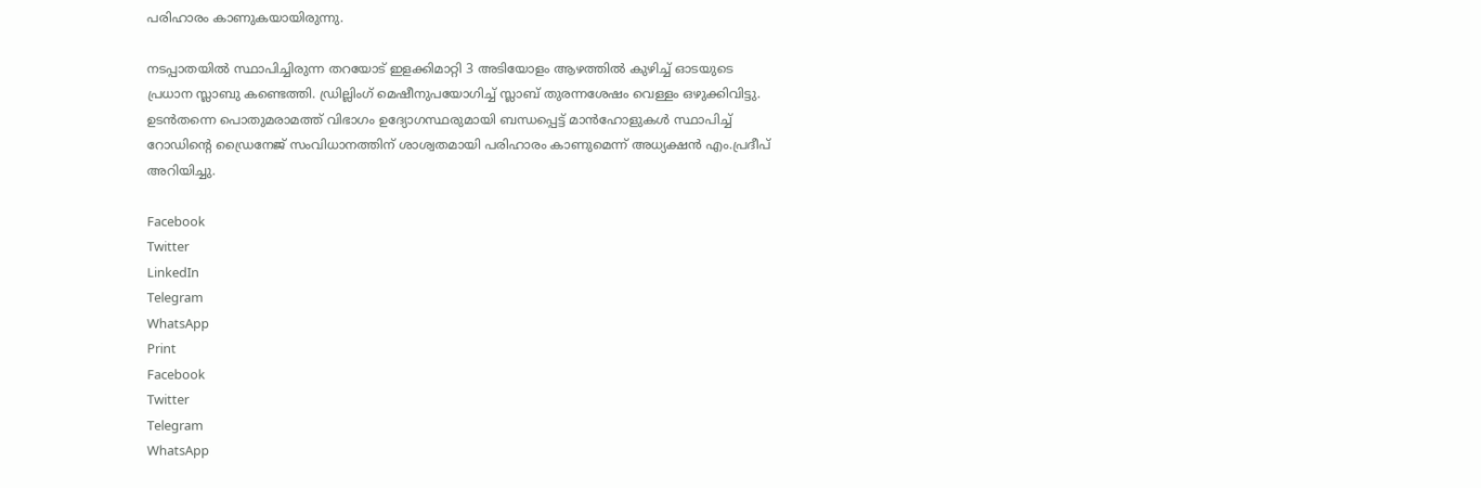പരിഹാരം കാണുകയായിരുന്നു.

നടപ്പാതയിൽ സ്ഥാപിച്ചിരുന്ന തറയോട് ഇളക്കിമാറ്റി 3 അടിയോളം ആഴത്തിൽ കുഴിച്ച് ഓടയുടെ പ്രധാന സ്ലാബു കണ്ടെത്തി. ഡ്രില്ലിംഗ് മെഷീനുപയോഗിച്ച് സ്ലാബ് തുരന്നശേഷം വെള്ളം ഒഴുക്കിവിട്ടു.
ഉടൻതന്നെ പൊതുമരാമത്ത് വിഭാഗം ഉദ്യോഗസ്ഥരുമായി ബന്ധപ്പെട്ട് മാൻഹോളുകൾ സ്ഥാപിച്ച് റോഡിൻ്റെ ഡ്രൈനേജ് സംവിധാനത്തിന് ശാശ്വതമായി പരിഹാരം കാണുമെന്ന് അധ്യക്ഷൻ എം.പ്രദീപ് അറിയിച്ചു.

Facebook
Twitter
LinkedIn
Telegram
WhatsApp
Print
Facebook
Twitter
Telegram
WhatsApp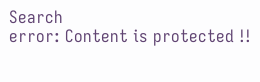Search
error: Content is protected !!